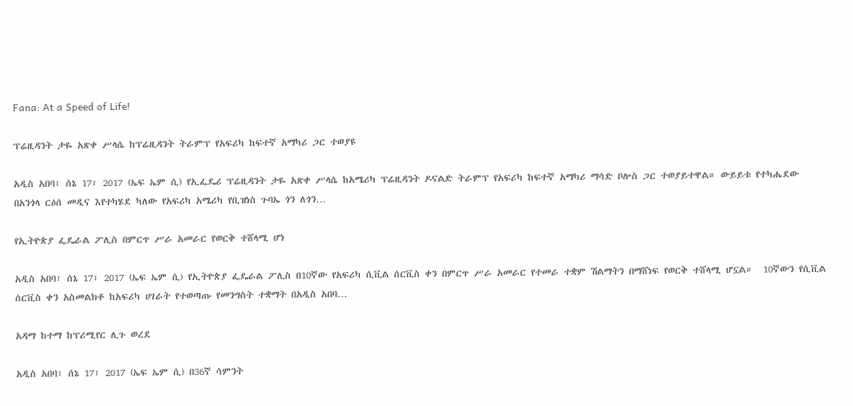Fana: At a Speed of Life!

ፕሬዚዳንት ታዬ አጽቀ ሥላሴ ከፕሬዚዳንት ትራምፕ የአፍሪካ ከፍተኛ አማካሪ ጋር ተወያዩ

አዲስ አበባ፣ ሰኔ 17፣ 2017 (ኤፍ ኤም ሲ) የኢፌዴሪ ፕሬዚዳንት ታዬ አጽቀ ሥላሴ ከአሜሪካ ፕሬዚዳንት ዶናልድ ትራምፕ የአፍሪካ ከፍተኛ አማካሪ ማሳድ ቦሎስ ጋር ተወያይተዋል። ውይይቱ የተካሔደው በአንጎላ ርዕሰ መዲና እየተካሄደ ካለው የአፍሪካ አሜሪካ የቢዝነስ ጉባኤ ጎን ለጎን…

የኢትዮጵያ ፌዴራል ፖሊስ በምርጥ ሥራ አመራር የወርቅ ተሸላሚ ሆነ

አዲስ አበባ፣ ሰኔ 17፣ 2017 (ኤፍ ኤም ሲ) የኢትዮጵያ ፌዴራል ፖሊስ በ10ኛው የአፍሪካ ሲቪል ሰርቪስ ቀን በምርጥ ሥራ አመራር የተመራ ተቋም ሽልማትን በማሸነፍ የወርቅ ተሸላሚ ሆኗል።  10ኛውን የሲቪል ሰርቪስ ቀን አስመልክቶ ከአፍሪካ ሀገራት የተወጣጡ የመንግስት ተቋማት በአዲስ አበባ…

አዳማ ከተማ ከፕሪሚየር ሊጉ ወረደ

አዲስ አበባ፣ ሰኔ 17፣ 2017 (ኤፍ ኤም ሲ) በ36ኛ ሳምንት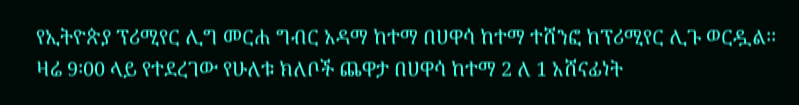የኢትዮጵያ ፕሪሚየር ሊግ መርሐ ግብር አዳማ ከተማ በሀዋሳ ከተማ ተሸንፎ ከፕሪሚየር ሊጉ ወርዷል፡፡ ዛሬ 9፡00 ላይ የተደረገው የሁለቱ ክለቦች ጨዋታ በሀዋሳ ከተማ 2 ለ 1 አሸናፊነት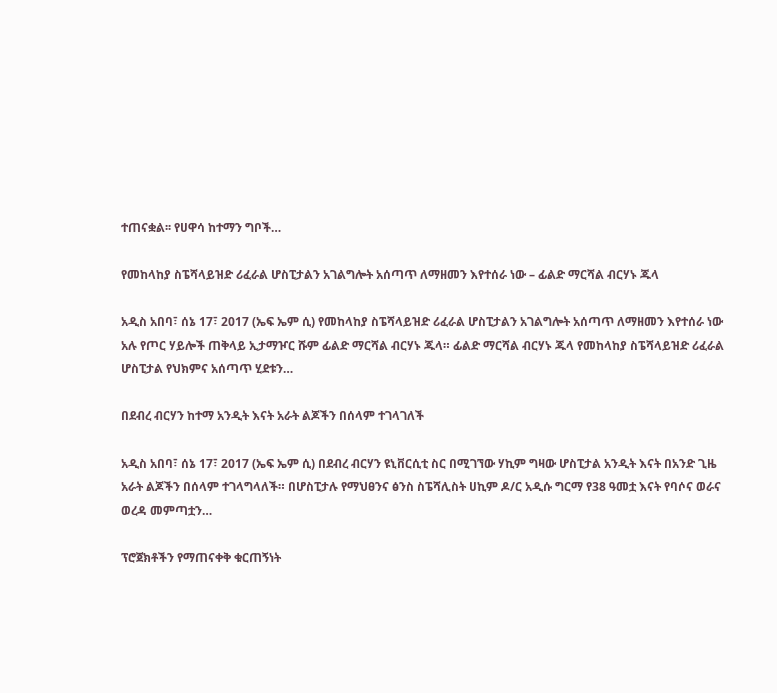ተጠናቋል፡፡ የሀዋሳ ከተማን ግቦች…

የመከላከያ ስፔሻላይዝድ ሪፈራል ሆስፒታልን አገልግሎት አሰጣጥ ለማዘመን እየተሰራ ነው – ፊልድ ማርሻል ብርሃኑ ጁላ

አዲስ አበባ፣ ሰኔ 17፣ 2017 (ኤፍ ኤም ሲ) የመከላከያ ስፔሻላይዝድ ሪፈራል ሆስፒታልን አገልግሎት አሰጣጥ ለማዘመን እየተሰራ ነው አሉ የጦር ሃይሎች ጠቅላይ ኢታማዦር ሹም ፊልድ ማርሻል ብርሃኑ ጁላ። ፊልድ ማርሻል ብርሃኑ ጁላ የመከላከያ ስፔሻላይዝድ ሪፈራል ሆስፒታል የህክምና አሰጣጥ ሂደቱን…

በደብረ ብርሃን ከተማ አንዲት እናት አራት ልጆችን በሰላም ተገላገለች

አዲስ አበባ፣ ሰኔ 17፣ 2017 (ኤፍ ኤም ሲ) በደብረ ብርሃን ዩኒቨርሲቲ ስር በሚገኘው ሃኪም ግዛው ሆስፒታል አንዲት እናት በአንድ ጊዜ አራት ልጆችን በሰላም ተገላግላለች። በሆስፒታሉ የማህፀንና ፅንስ ስፔሻሊስት ሀኪም ዶ/ር አዲሱ ግርማ የ38 ዓመቷ እናት የባሶና ወራና ወረዳ መምጣቷን…

ፕሮጀክቶችን የማጠናቀቅ ቁርጠኝነት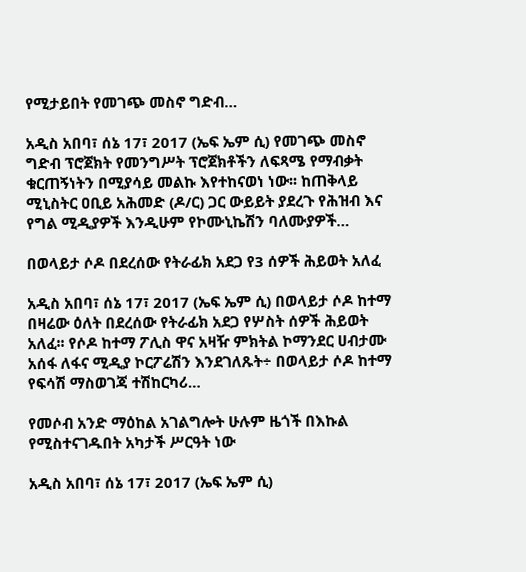የሚታይበት የመገጭ መስኖ ግድብ…

አዲስ አበባ፣ ሰኔ 17፣ 2017 (ኤፍ ኤም ሲ) የመገጭ መስኖ ግድብ ፕሮጀክት የመንግሥት ፕሮጀክቶችን ለፍጻሜ የማብቃት ቁርጠኝነትን በሚያሳይ መልኩ እየተከናወነ ነው፡፡ ከጠቅላይ ሚኒስትር ዐቢይ አሕመድ (ዶ/ር) ጋር ውይይት ያደረጉ የሕዝብ እና የግል ሚዲያዎች እንዲሁም የኮሙኒኬሽን ባለሙያዎች…

በወላይታ ሶዶ በደረሰው የትራፊክ አደጋ የ3 ሰዎች ሕይወት አለፈ

አዲስ አበባ፣ ሰኔ 17፣ 2017 (ኤፍ ኤም ሲ) በወላይታ ሶዶ ከተማ በዛሬው ዕለት በደረሰው የትራፊክ አደጋ የሦስት ሰዎች ሕይወት አለፈ፡፡ የሶዶ ከተማ ፖሊስ ዋና አዛዥ ምክትል ኮማንደር ሀብታሙ አሰፋ ለፋና ሚዲያ ኮርፖሬሽን እንደገለጹት÷ በወላይታ ሶዶ ከተማ የፍሳሽ ማስወገጃ ተሽከርካሪ…

የመሶብ አንድ ማዕከል አገልግሎት ሁሉም ዜጎች በእኩል የሚስተናገዱበት አካታች ሥርዓት ነው

አዲስ አበባ፣ ሰኔ 17፣ 2017 (ኤፍ ኤም ሲ)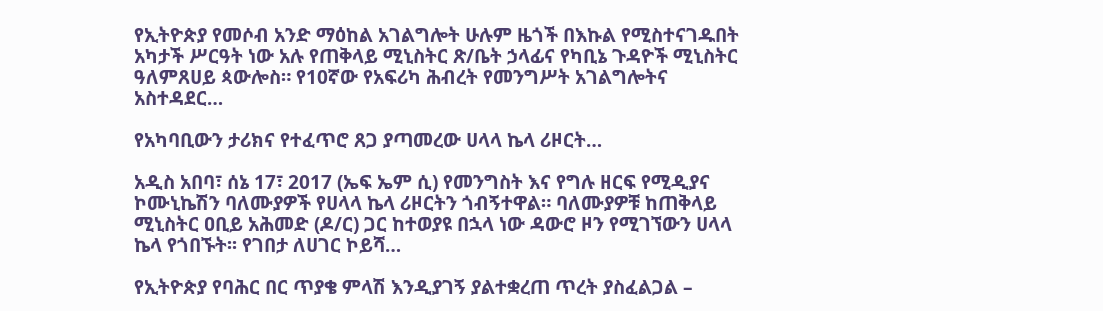የኢትዮጵያ የመሶብ አንድ ማዕከል አገልግሎት ሁሉም ዜጎች በእኩል የሚስተናገዱበት አካታች ሥርዓት ነው አሉ የጠቅላይ ሚኒስትር ጽ/ቤት ኃላፊና የካቢኔ ጉዳዮች ሚኒስትር ዓለምጸሀይ ጳውሎስ። የ10ኛው የአፍሪካ ሕብረት የመንግሥት አገልግሎትና አስተዳደር…

የአካባቢውን ታሪክና የተፈጥሮ ጸጋ ያጣመረው ሀላላ ኬላ ሪዞርት…

አዲስ አበባ፣ ሰኔ 17፣ 2017 (ኤፍ ኤም ሲ) የመንግስት እና የግሉ ዘርፍ የሚዲያና ኮሙኒኬሽን ባለሙያዎች የሀላላ ኬላ ሪዞርትን ጎብኝተዋል። ባለሙያዎቹ ከጠቅላይ ሚኒስትር ዐቢይ አሕመድ (ዶ/ር) ጋር ከተወያዩ በኋላ ነው ዳውሮ ዞን የሚገኘውን ሀላላ ኬላ የጎበኙት፡፡ የገበታ ለሀገር ኮይሻ…

የኢትዮጵያ የባሕር በር ጥያቄ ምላሽ እንዲያገኝ ያልተቋረጠ ጥረት ያስፈልጋል –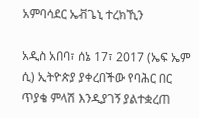አምባሳደር ኤቭጌኒ ተረክኺን

አዲስ አበባ፣ ሰኔ 17፣ 2017 (ኤፍ ኤም ሲ) ኢትዮጵያ ያቀረበችው የባሕር በር ጥያቄ ምላሽ እንዲያገኝ ያልተቋረጠ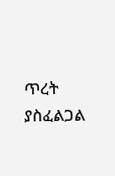ጥረት ያስፈልጋል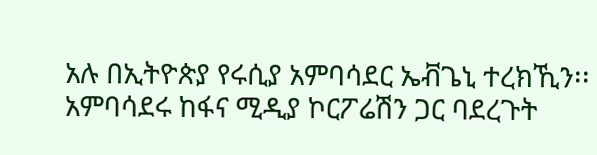አሉ በኢትዮጵያ የሩሲያ አምባሳደር ኤቭጌኒ ተረክኺን፡፡ አምባሳደሩ ከፋና ሚዲያ ኮርፖሬሽን ጋር ባደረጉት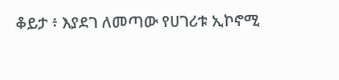ቆይታ ፥ እያደገ ለመጣው የሀገሪቱ ኢኮኖሚ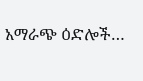አማራጭ ዕድሎች…